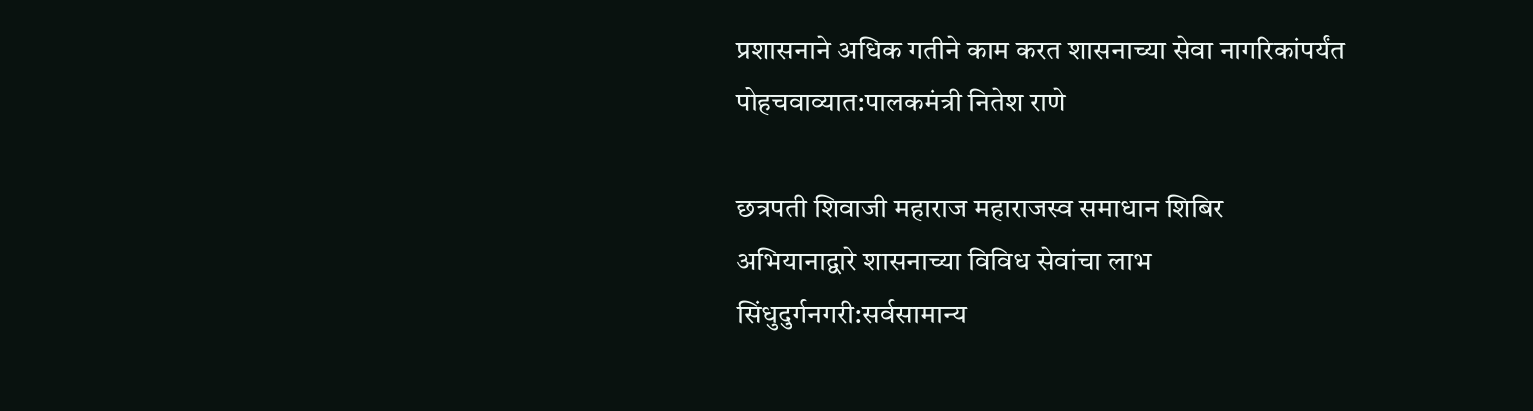प्रशासनाने अधिक गतीने काम करत शासनाच्या सेवा नागरिकांपर्यंत पोहचवाव्यात:पालकमंत्री नितेश राणे

छत्रपती शिवाजी महाराज महाराजस्व समाधान शिबिर अभियानाद्वारे शासनाच्या विविध सेवांचा लाभ सिंधुदुर्गनगरी:सर्वसामान्य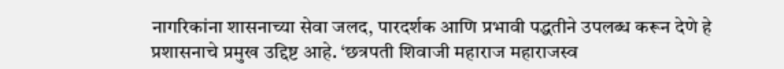नागरिकांना शासनाच्या सेवा जलद, पारदर्शक आणि प्रभावी पद्धतीने उपलब्ध करून देणे हे प्रशासनाचे प्रमुख उद्दिष्ट आहे. ‘छत्रपती शिवाजी महाराज महाराजस्व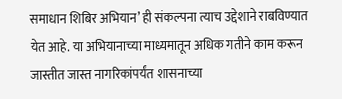समाधान शिबिर अभियान’ ही संकल्पना त्याच उद्देशाने राबविण्यात येत आहे. या अभियानाच्या माध्यमातून अधिक गतीने काम करून जास्तीत जास्त नागरिकांपर्यंत शासनाच्या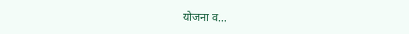योजना व…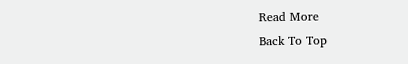Read More
Back To Top